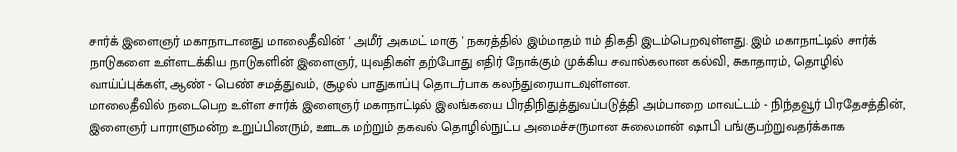சார்க் இளைஞர் மகாநாடானது மாலைதீவின் ' அமீர் அகமட் மாகு ' நகரத்தில் இம்மாதம் 11ம் திகதி இடம்பெறவுள்ளது. இம் மகாநாட்டில் சார்க் நாடுகளை உள்ளடக்கிய நாடுகளின் இளைஞர், யுவதிகள் தற்போது எதிர் நோக்கும் முக்கிய சவால்கலான கல்வி, சுகாதாரம், தொழில் வாய்ப்புக்கள், ஆண் - பெண் சமத்துவம், சூழல் பாதுகாப்பு தொடர்பாக கலந்துரையாடவுள்ளன.
மாலைதீவில் நடைபெற உள்ள சார்க் இளைஞர் மகாநாட்டில் இலங்கயை பிரதிநிதுத்துவப்படுத்தி அம்பாறை மாவட்டம் - நிந்தவூர் பிரதேசத்தின், இளைஞர் பாராளுமன்ற உறுப்பினரும், ஊடக மற்றும் தகவல் தொழில்நுட்ப அமைச்சருமான சுலைமான் ஷாபி பங்குபற்றுவதர்க்காக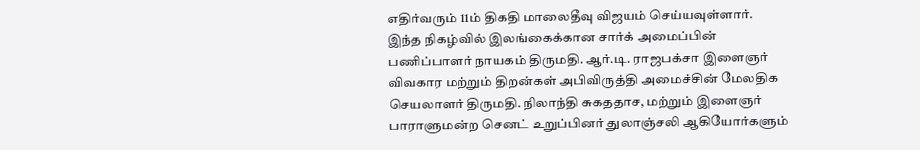எதிர்வரும் 11ம் திகதி மாலைதீவு விஜயம் செய்யவுள்ளார்.
இந்த நிகழ்வில் இலங்கைக்கான சார்க் அமைப்பின் பணிப்பாளர் நாயகம் திருமதி. ஆர்.டி. ராஜபக்சா இளைஞர் விவகார மற்றும் திறன்கள் அபிவிருத்தி அமைச்சின் மேலதிக செயலாளர் திருமதி. நிலாந்தி சுகததாச, மற்றும் இளைஞர் பாராளுமன்ற செனட் உறுப்பினர் துலாஞ்சலி ஆகியோர்களும்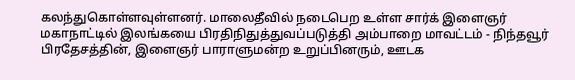கலந்துகொள்ளவுள்ளனர். மாலைதீவில் நடைபெற உள்ள சார்க் இளைஞர் மகாநாட்டில் இலங்கயை பிரதிநிதுத்துவப்படுத்தி அம்பாறை மாவட்டம் - நிந்தவூர் பிரதேசத்தின், இளைஞர் பாராளுமன்ற உறுப்பினரும், ஊடக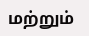மற்றும்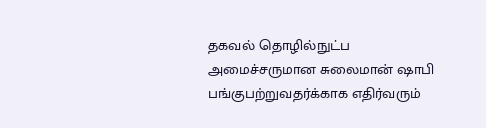தகவல் தொழில்நுட்ப அமைச்சருமான சுலைமான் ஷாபி பங்குபற்றுவதர்க்காக எதிர்வரும்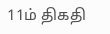11ம் திகதி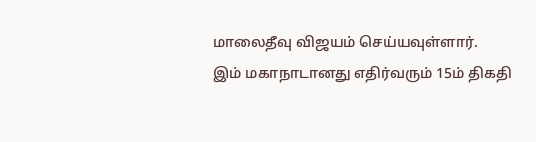மாலைதீவு விஜயம் செய்யவுள்ளார்.
இம் மகாநாடானது எதிர்வரும் 15ம் திகதி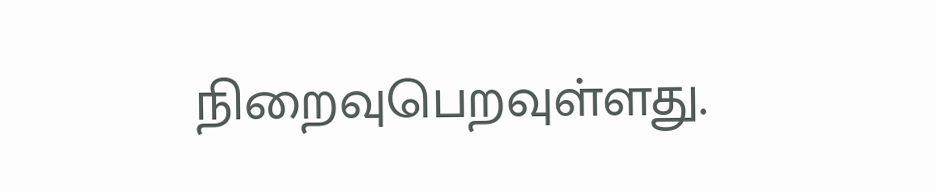நிறைவுபெறவுள்ளது.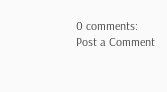0 comments:
Post a Comment